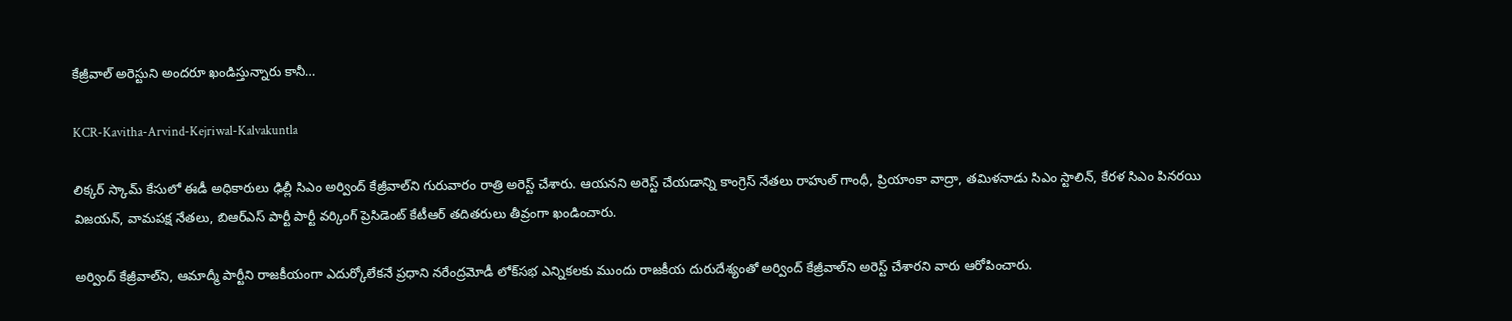కేజ్రీవాల్‌ అరెస్టుని అందరూ ఖండిస్తున్నారు కానీ…

KCR-Kavitha-Arvind-Kejriwal-Kalvakuntla

లిక్కర్ స్కామ్‌ కేసులో ఈడీ అధికారులు ఢిల్లీ సిఎం అర్వింద్ కేజ్రీవాల్‌ని గురువారం రాత్రి అరెస్ట్ చేశారు. ఆయనని అరెస్ట్ చేయడాన్ని కాంగ్రెస్‌ నేతలు రాహుల్ గాంధీ, ప్రియాంకా వాద్రా, తమిళనాడు సిఎం స్టాలిన్, కేరళ సిఎం పినరయి విజయన్, వామపక్ష నేతలు, బిఆర్ఎస్ పార్టీ పార్టీ వర్కింగ్ ప్రెసిడెంట్‌ కేటీఆర్‌ తదితరులు తీవ్రంగా ఖండించారు.

అర్వింద్ కేజ్రీవాల్‌ని, ఆమాద్మీ పార్టీని రాజకీయంగా ఎదుర్కోలేకనే ప్రధాని నరేంద్రమోడీ లోక్‌సభ ఎన్నికలకు ముందు రాజకీయ దురుదేశ్యంతో అర్వింద్ కేజ్రీవాల్‌ని అరెస్ట్ చేశారని వారు ఆరోపించారు.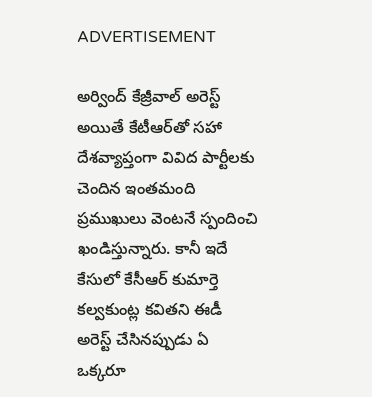ADVERTISEMENT

అర్వింద్ కేజ్రీవాల్‌ అరెస్ట్ అయితే కేటీఆర్‌తో సహా దేశవ్యాప్తంగా వివిద పార్టీలకు చెందిన ఇంతమంది ప్రముఖులు వెంటనే స్పందించి ఖండిస్తున్నారు. కానీ ఇదే కేసులో కేసీఆర్‌ కుమార్తె కల్వకుంట్ల కవితని ఈడీ అరెస్ట్ చేసినప్పుడు ఏ ఒక్కరూ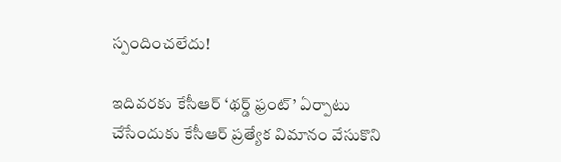స్పందించలేదు!

ఇదివరకు కేసీఆర్‌ ‘థర్డ్ ఫ్రంట్’ ఏర్పాటు చేసేందుకు కేసీఆర్‌ ప్రత్యేక విమానం వేసుకొని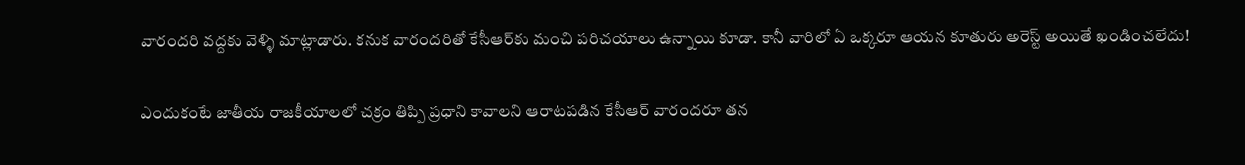వారందరి వద్దకు వెళ్ళి మాట్లాడారు. కనుక వారందరితో కేసీఆర్‌కు మంచి పరిచయాలు ఉన్నాయి కూడా. కానీ వారిలో ఏ ఒక్కరూ ఆయన కూతురు అరెస్ట్ అయితే ఖండించలేదు!

ఎందుకంటే జాతీయ రాజకీయాలలో చక్రం తిప్పి ప్రధాని కావాలని ఆరాటపడిన కేసీఆర్‌ వారందరూ తన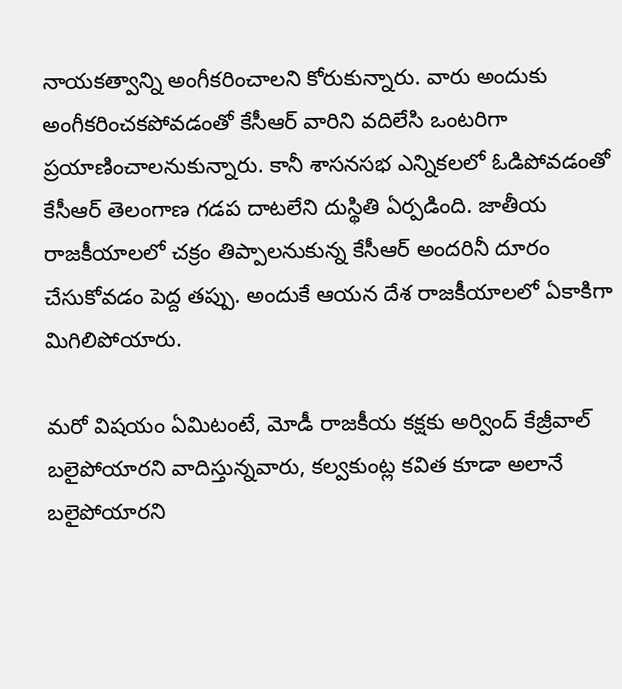నాయకత్వాన్ని అంగీకరించాలని కోరుకున్నారు. వారు అందుకు అంగీకరించకపోవడంతో కేసీఆర్‌ వారిని వదిలేసి ఒంటరిగా ప్రయాణించాలనుకున్నారు. కానీ శాసనసభ ఎన్నికలలో ఓడిపోవడంతో కేసీఆర్‌ తెలంగాణ గడప దాటలేని దుస్థితి ఏర్పడింది. జాతీయ రాజకీయాలలో చక్రం తిప్పాలనుకున్న కేసీఆర్ అందరినీ దూరం చేసుకోవడం పెద్ద తప్పు. అందుకే ఆయన దేశ రాజకీయాలలో ఏకాకిగా మిగిలిపోయారు.

మరో విషయం ఏమిటంటే, మోడీ రాజకీయ కక్షకు అర్వింద్ కేజ్రీవాల్‌ బలైపోయారని వాదిస్తున్నవారు, కల్వకుంట్ల కవిత కూడా అలానే బలైపోయారని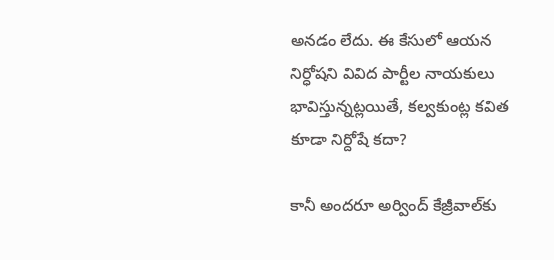అనడం లేదు. ఈ కేసులో ఆయన నిర్ధోషని వివిద పార్టీల నాయకులు భావిస్తున్నట్లయితే, కల్వకుంట్ల కవిత కూడా నిర్దోషే కదా?

కానీ అందరూ అర్వింద్ కేజ్రీవాల్‌కు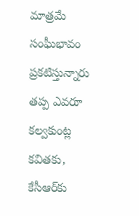మాత్రమే సంఘీభావం ప్రకటిస్తున్నారు తప్ప ఎవరూ కల్వకుంట్ల కవితకు, కేసీఆర్‌కు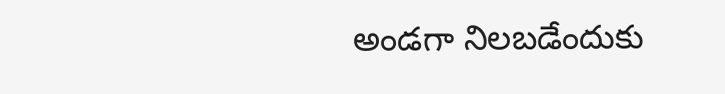అండగా నిలబడేందుకు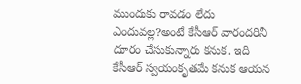ముందుకు రావడం లేదు ఎందువల్ల?అంటే కేసీఆర్‌ వారందరినీ దూరం చేసుకున్నారు కనుక. ఇది కేసీఆర్‌ స్వయంకృతమే కనుక ఆయన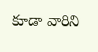కూడా వారిని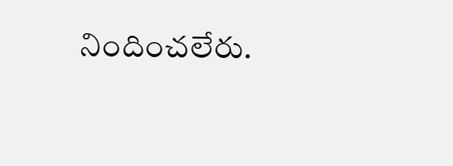నిందించలేరు.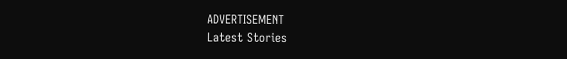ADVERTISEMENT
Latest Stories